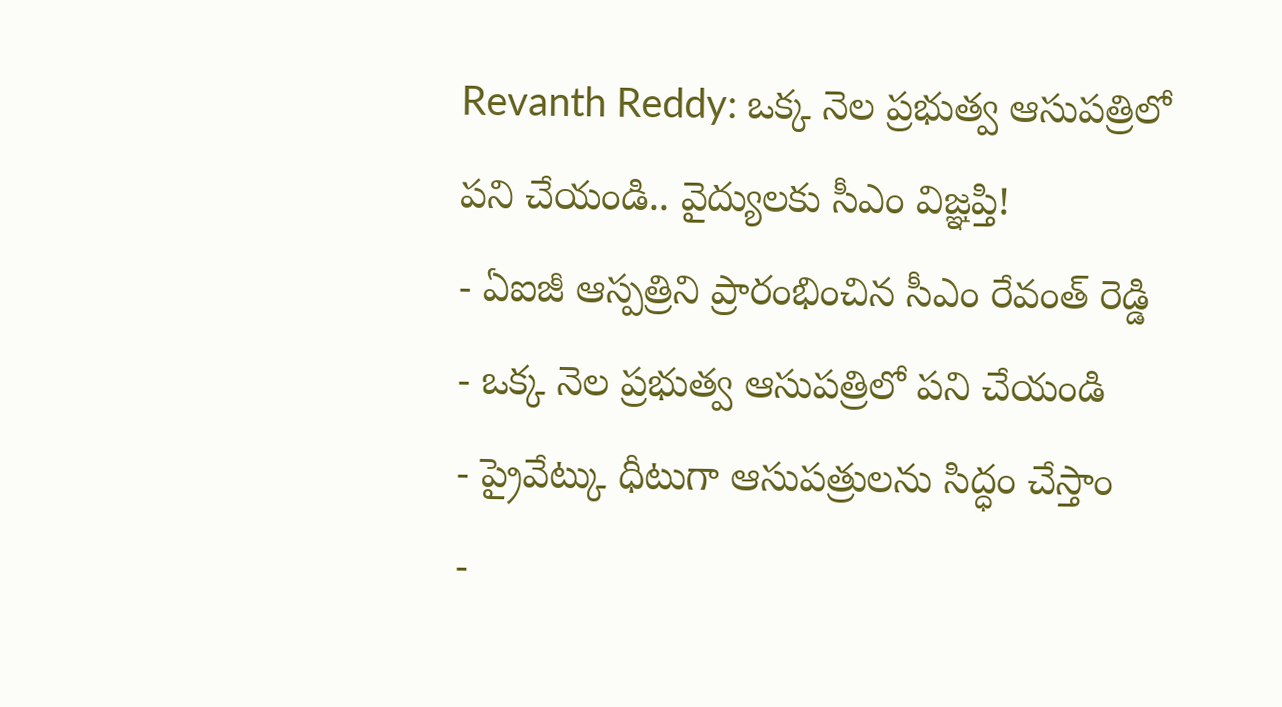Revanth Reddy: ఒక్క నెల ప్రభుత్వ ఆసుపత్రిలో పని చేయండి.. వైద్యులకు సీఎం విజ్ఞప్తి!
- ఏఐజీ ఆస్పత్రిని ప్రారంభించిన సీఎం రేవంత్ రెడ్డి
- ఒక్క నెల ప్రభుత్వ ఆసుపత్రిలో పని చేయండి
- ప్రైవేట్కు ధీటుగా ఆసుపత్రులను సిద్ధం చేస్తాం
-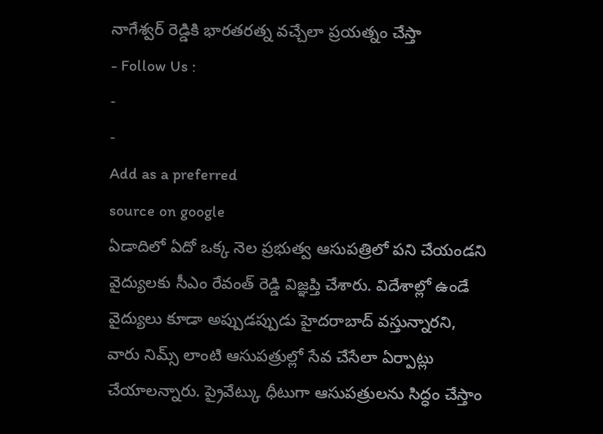నాగేశ్వర్ రెడ్డికి భారతరత్న వచ్చేలా ప్రయత్నం చేస్తా
- Follow Us :
-
-
Add as a preferred
source on google
ఏడాదిలో ఏదో ఒక్క నెల ప్రభుత్వ ఆసుపత్రిలో పని చేయండని వైద్యులకు సీఎం రేవంత్ రెడ్డి విజ్ఞప్తి చేశారు. విదేశాల్లో ఉండే వైద్యులు కూడా అప్పుడప్పుడు హైదరాబాద్ వస్తున్నారని, వారు నిమ్స్ లాంటి ఆసుపత్రుల్లో సేవ చేసేలా ఏర్పాట్లు చేయాలన్నారు. ప్రైవేట్కు ధీటుగా ఆసుపత్రులను సిద్ధం చేస్తాం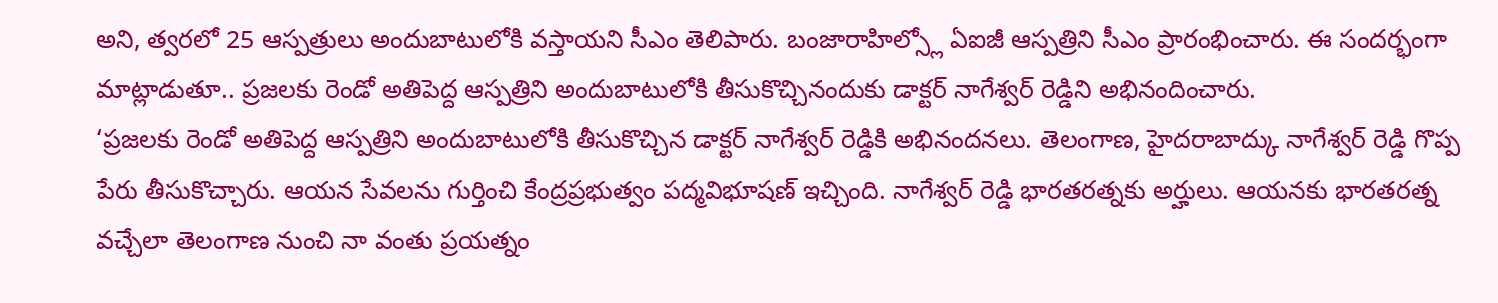అని, త్వరలో 25 ఆస్పత్రులు అందుబాటులోకి వస్తాయని సీఎం తెలిపారు. బంజారాహిల్స్లో ఏఐజీ ఆస్పత్రిని సీఎం ప్రారంభించారు. ఈ సందర్భంగా మాట్లాడుతూ.. ప్రజలకు రెండో అతిపెద్ద ఆస్పత్రిని అందుబాటులోకి తీసుకొచ్చినందుకు డాక్టర్ నాగేశ్వర్ రెడ్డిని అభినందించారు.
‘ప్రజలకు రెండో అతిపెద్ద ఆస్పత్రిని అందుబాటులోకి తీసుకొచ్చిన డాక్టర్ నాగేశ్వర్ రెడ్డికి అభినందనలు. తెలంగాణ, హైదరాబాద్కు నాగేశ్వర్ రెడ్డి గొప్ప పేరు తీసుకొచ్చారు. ఆయన సేవలను గుర్తించి కేంద్రప్రభుత్వం పద్మవిభూషణ్ ఇచ్చింది. నాగేశ్వర్ రెడ్డి భారతరత్నకు అర్హులు. ఆయనకు భారతరత్న వచ్చేలా తెలంగాణ నుంచి నా వంతు ప్రయత్నం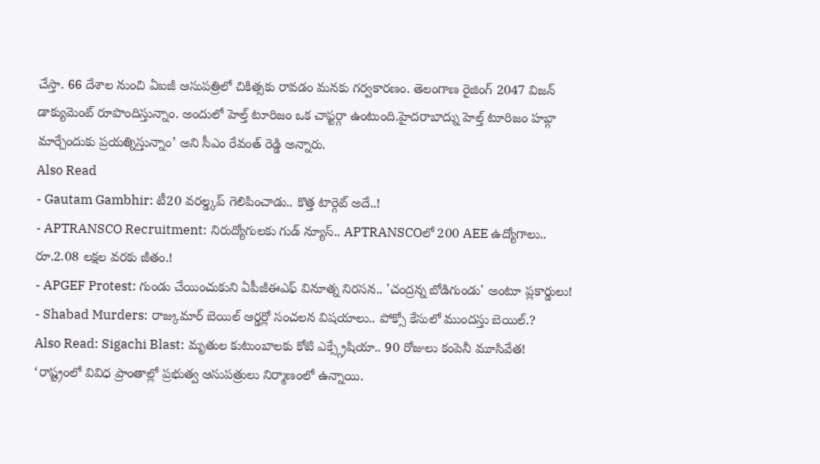చేస్తా. 66 దేశాల నుంచి ఏఐజీ ఆసుపత్రిలో చికిత్సకు రావడం మనకు గర్వకారణం. తెలంగాణ రైజింగ్ 2047 విజన్ డాక్యుమెంట్ రూపొందిస్తున్నాం. అందులో హెల్త్ టూరిజం ఒక చాప్టర్గా ఉంటుంది.హైదరాబాద్ను హెల్త్ టూరిజం హబ్గా మార్చేందుకు ప్రయత్నిస్తున్నాం’ అని సీఎం రేవంత్ రెడ్డి అన్నారు.
Also Read
- Gautam Gambhir: టీ20 వరల్డ్కప్ గెలిపించాడు.. కొత్త టార్గెట్ అదే..!
- APTRANSCO Recruitment: నిరుద్యోగులకు గుడ్ న్యూస్.. APTRANSCOలో 200 AEE ఉద్యోగాలు.. రూ.2.08 లక్షల వరకు జీతం.!
- APGEF Protest: గుండు చేయించుకుని ఏపీజీఈఎఫ్ వినూత్న నిరసన.. 'చంద్రన్న బోడిగుండు' అంటూ ప్లకార్డులు!
- Shabad Murders: రాజ్కుమార్ బెయిల్ ఆర్డర్లో సంచలన విషయాలు.. పోక్సో కేసులో ముందస్తు బెయిల్.?
Also Read: Sigachi Blast: మృతుల కుటుంబాలకు కోటి ఎక్స్గ్రేషియా.. 90 రోజులు కంపెనీ మూసివేత!
‘రాష్ట్రంలో వివిధ ప్రాంతాల్లో ప్రభుత్వ ఆసుపత్రులు నిర్మాణంలో ఉన్నాయి.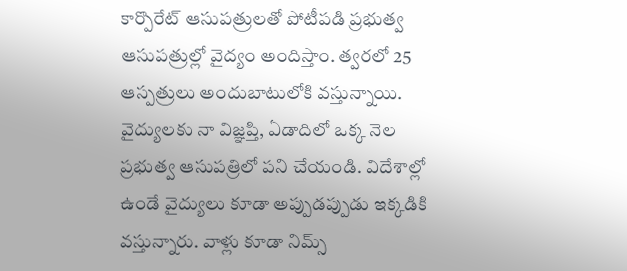కార్పొరేట్ ఆసుపత్రులతో పోటీపడి ప్రభుత్వ ఆసుపత్రుల్లో వైద్యం అందిస్తాం. త్వరలో 25 ఆస్పత్రులు అందుబాటులోకి వస్తున్నాయి. వైద్యులకు నా విజ్ఞప్తి, ఏడాదిలో ఒక్క నెల ప్రభుత్వ ఆసుపత్రిలో పని చేయండి. విదేశాల్లో ఉండే వైద్యులు కూడా అప్పుడప్పుడు ఇక్కడికి వస్తున్నారు. వాళ్లు కూడా నిమ్స్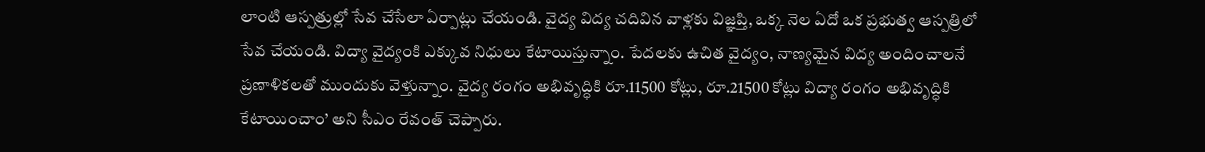లాంటి ఆస్పత్రుల్లో సేవ చేసేలా ఏర్పాట్లు చేయండి. వైద్య విద్య చదివిన వాళ్లకు విజ్ఞప్తి, ఒక్క నెల ఏదో ఒక ప్రభుత్వ ఆస్పత్రిలో సేవ చేయండి. విద్యా వైద్యంకి ఎక్కువ నిధులు కేటాయిస్తున్నాం. పేదలకు ఉచిత వైద్యం, నాణ్యమైన విద్య అందించాలనే ప్రణాళికలతో ముందుకు వెళ్తున్నాం. వైద్య రంగం అభివృద్ధికి రూ.11500 కోట్లు, రూ.21500 కోట్లు విద్యా రంగం అభివృద్ధికి కేటాయించాం’ అని సీఎం రేవంత్ చెప్పారు.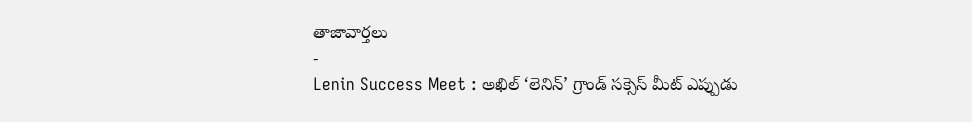తాజావార్తలు
-
Lenin Success Meet : అఖిల్ ‘లెనిన్’ గ్రాండ్ సక్సెస్ మీట్ ఎప్పుడు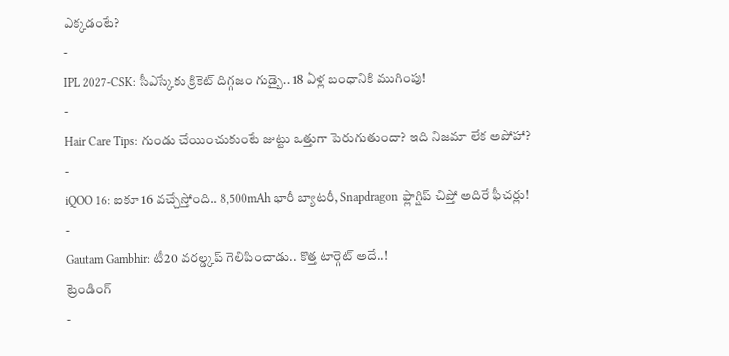ఎక్కడంటే?
-
IPL 2027-CSK: సీఎస్కేకు క్రికెట్ దిగ్గజం గుడ్బై.. 18 ఏళ్ల బంధానికి ముగింపు!
-
Hair Care Tips: గుండు చేయించుకుంటే జుట్టు ఒత్తుగా పెరుగుతుందా? ఇది నిజమా లేక అపోహా?
-
iQOO 16: ఐకూ 16 వచ్చేస్తోంది.. 8,500mAh భారీ బ్యాటరీ, Snapdragon ఫ్లాగ్షిప్ చిప్తో అదిరే ఫీచర్లు!
-
Gautam Gambhir: టీ20 వరల్డ్కప్ గెలిపించాడు.. కొత్త టార్గెట్ అదే..!
ట్రెండింగ్
-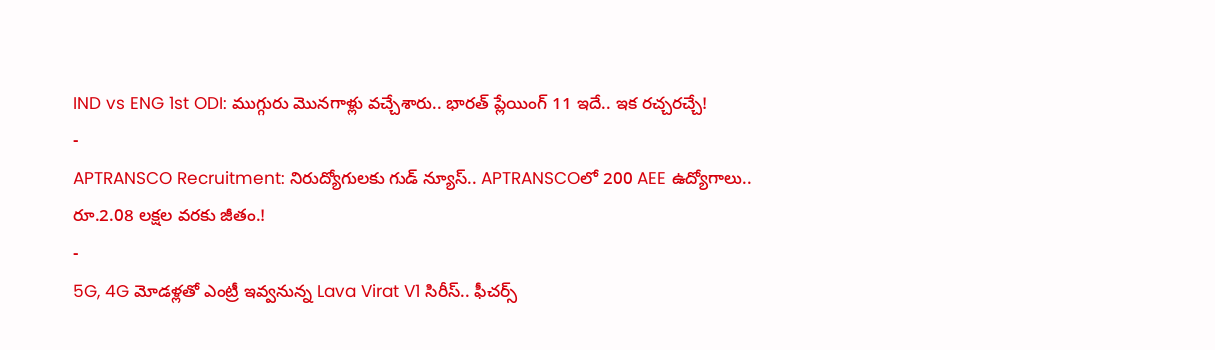IND vs ENG 1st ODI: ముగ్గురు మొనగాళ్లు వచ్చేశారు.. భారత్ ప్లేయింగ్ 11 ఇదే.. ఇక రచ్చరచ్చే!
-
APTRANSCO Recruitment: నిరుద్యోగులకు గుడ్ న్యూస్.. APTRANSCOలో 200 AEE ఉద్యోగాలు.. రూ.2.08 లక్షల వరకు జీతం.!
-
5G, 4G మోడళ్లతో ఎంట్రీ ఇవ్వనున్న Lava Virat V1 సిరీస్.. ఫీచర్స్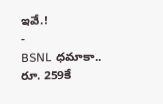ఇవే.!
-
BSNL ధమాకా.. రూ. 259కే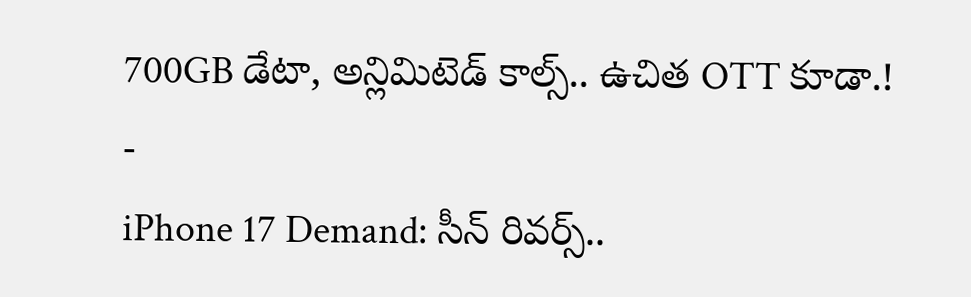700GB డేటా, అన్లిమిటెడ్ కాల్స్.. ఉచిత OTT కూడా.!
-
iPhone 17 Demand: సీన్ రివర్స్..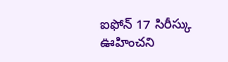ఐఫోన్ 17 సిరీస్కు ఊహించని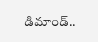డిమాండ్..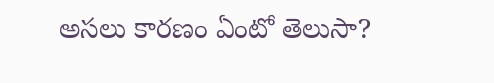అసలు కారణం ఏంటో తెలుసా?